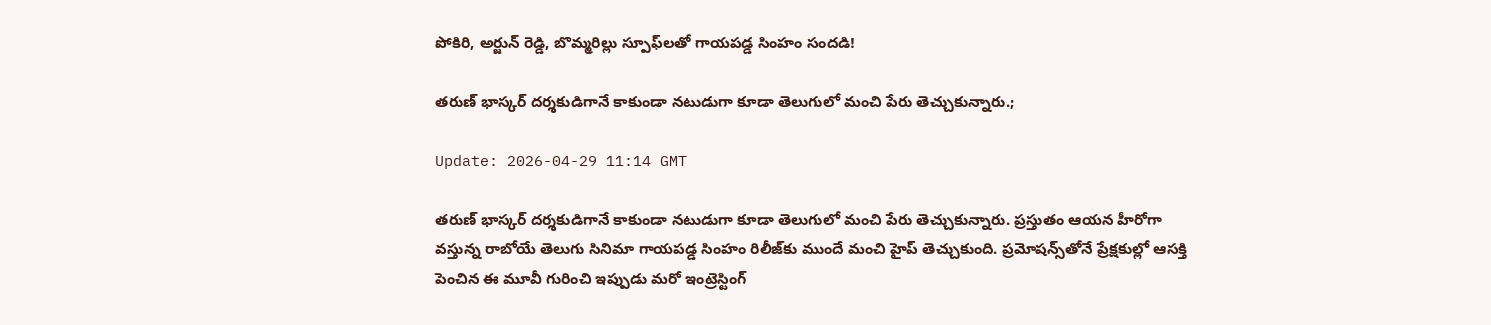పోకిరి, అర్జున్ రెడ్డి, బొమ్మరిల్లు స్పూఫ్‌లతో గాయపడ్డ సింహం సందడి!

తరుణ్ భాస్కర్ దర్శకుడిగానే కాకుండా నటుడుగా కూడా తెలుగులో మంచి పేరు తెచ్చుకున్నారు.;

Update: 2026-04-29 11:14 GMT

తరుణ్ భాస్కర్ దర్శకుడిగానే కాకుండా నటుడుగా కూడా తెలుగులో మంచి పేరు తెచ్చుకున్నారు. ప్రస్తుతం ఆయన హీరోగా వస్తున్న రాబోయే తెలుగు సినిమా గాయపడ్డ సింహం రిలీజ్‌కు ముందే మంచి హైప్ తెచ్చుకుంది. ప్రమోషన్స్‌తోనే ప్రేక్షకుల్లో ఆసక్తి పెంచిన ఈ మూవీ గురించి ఇప్పుడు మరో ఇంట్రెస్టింగ్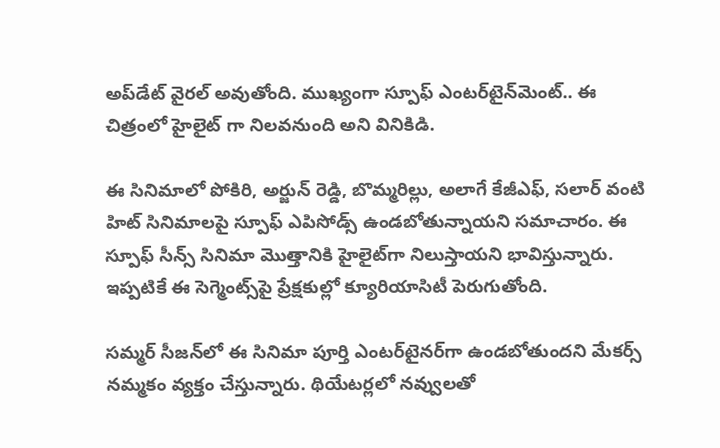అప్‌డేట్ వైరల్ అవుతోంది. ముఖ్యంగా స్పూఫ్ ఎంటర్‌టైన్‌మెంట్‌.. ఈ చిత్రంలో హైలైట్ గా నిలవనుంది అని వినికిడి.

ఈ సినిమాలో పోకిరి, అర్జున్ రెడ్డి, బొమ్మరిల్లు, అలాగే కేజీఎఫ్, సలార్ వంటి హిట్ సినిమాలపై స్పూఫ్ ఎపిసోడ్స్ ఉండబోతున్నాయని సమాచారం. ఈ స్పూఫ్ సీన్స్ సినిమా మొత్తానికి హైలైట్‌గా నిలుస్తాయని భావిస్తున్నారు. ఇప్పటికే ఈ సెగ్మెంట్స్‌పై ప్రేక్షకుల్లో క్యూరియాసిటీ పెరుగుతోంది.

సమ్మర్ సీజన్‌లో ఈ సినిమా పూర్తి ఎంటర్‌టైనర్‌గా ఉండబోతుందని మేకర్స్ నమ్మకం వ్యక్తం చేస్తున్నారు. థియేటర్లలో నవ్వులతో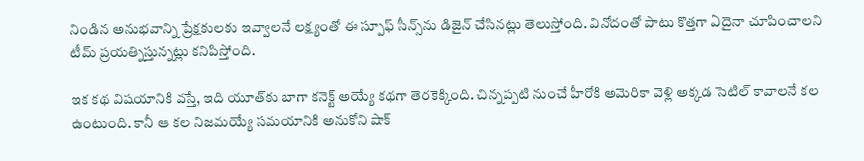నిండిన అనుభవాన్ని ప్రేక్షకులకు ఇవ్వాలనే లక్ష్యంతో ఈ స్పూఫ్ సీన్స్‌ను డిజైన్ చేసినట్లు తెలుస్తోంది. వినోదంతో పాటు కొత్తగా ఏదైనా చూపించాలని టీమ్ ప్రయత్నిస్తున్నట్లు కనిపిస్తోంది.

ఇక కథ విషయానికి వస్తే, ఇది యూత్‌కు బాగా కనెక్ట్ అయ్యే కథగా తెరకెక్కింది. చిన్నప్పటి నుంచే హీరోకి అమెరికా వెళ్లి అక్కడ సెటిల్ కావాలనే కల ఉంటుంది. కానీ ఆ కల నిజమయ్యే సమయానికి అనుకోని షాక్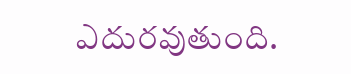ఎదురవుతుంది.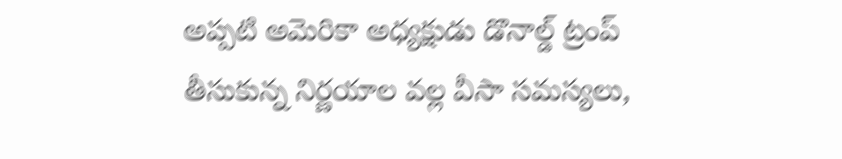అప్పటి అమెరికా అధ్యక్షుడు డొనాల్డ్ ట్రంప్ తీసుకున్న నిర్ణయాల వల్ల వీసా సమస్యలు,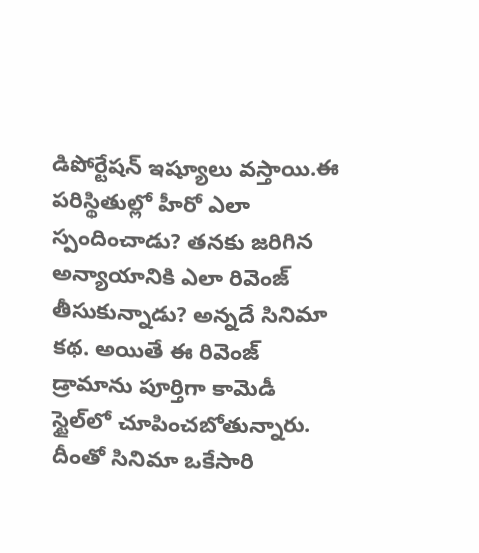డిపోర్టేషన్ ఇష్యూలు వస్తాయి.ఈ పరిస్థితుల్లో హీరో ఎలా స్పందించాడు? తనకు జరిగిన అన్యాయానికి ఎలా రివెంజ్ తీసుకున్నాడు? అన్నదే సినిమా కథ. అయితే ఈ రివెంజ్ డ్రామాను పూర్తిగా కామెడీ స్టైల్‌లో చూపించబోతున్నారు. దీంతో సినిమా ఒకేసారి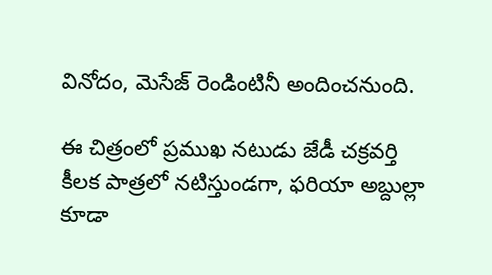వినోదం, మెసేజ్ రెండింటినీ అందించనుంది.

ఈ చిత్రంలో ప్రముఖ నటుడు జేడీ చక్రవర్తి కీలక పాత్రలో నటిస్తుండగా, ఫరియా అబ్దుల్లా కూడా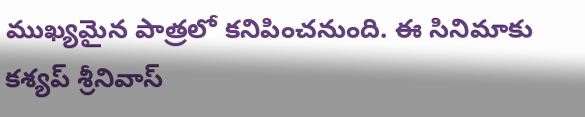ముఖ్యమైన పాత్రలో కనిపించనుంది. ఈ సినిమాకు కశ్యప్ శ్రీనివాస్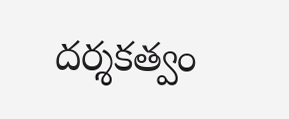దర్శకత్వం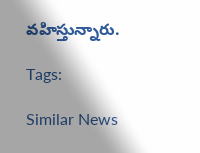వహిస్తున్నారు.

Tags:

Similar News